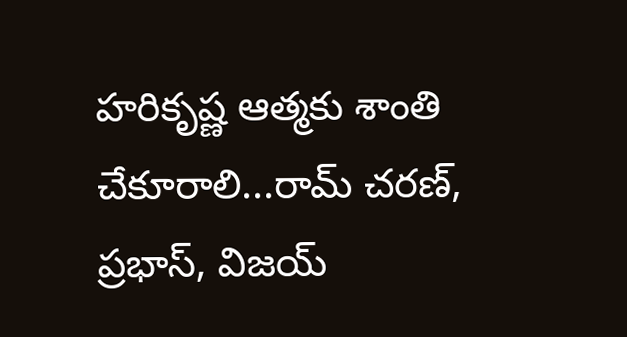హరికృష్ణ ఆత్మకు శాంతి చేకూరాలి...రామ్ చరణ్, ప్రభాస్, విజయ్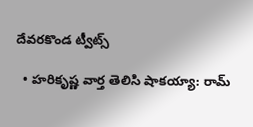దేవరకొండ ట్వీట్స్

  • హరికృష్ణ వార్త తెలిసి షాకయ్యా: రామ్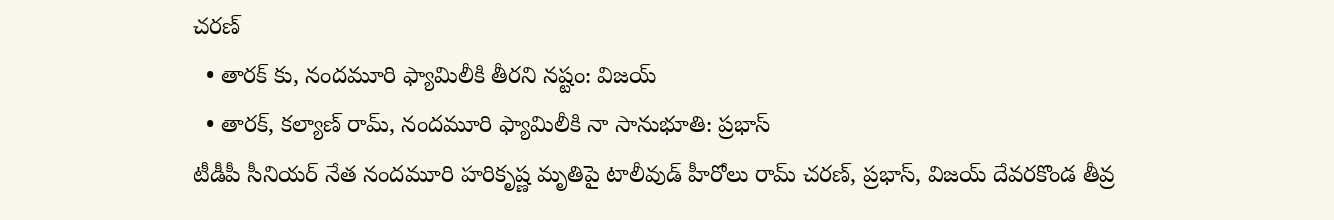చరణ్
  • తారక్ కు, నందమూరి ఫ్యామిలీకి తీరని నష్టం: విజయ్
  • తారక్, కల్యాణ్ రామ్, నందమూరి ఫ్యామిలీకి నా సానుభూతి: ప్రభాస్
టీడీపీ సీనియర్ నేత నందమూరి హరికృష్ణ మృతిపై టాలీవుడ్ హీరోలు రామ్ చరణ్, ప్రభాస్, విజయ్ దేవరకొండ తీవ్ర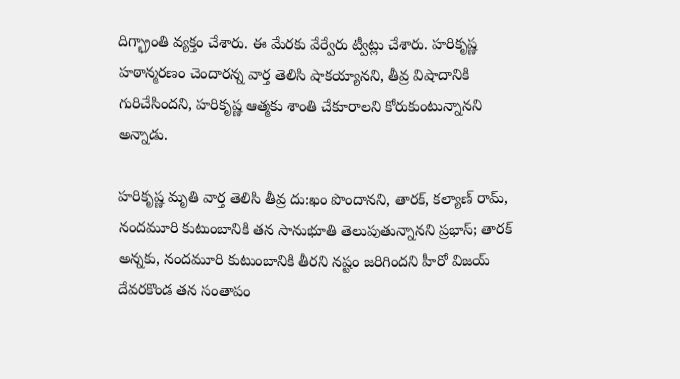దిగ్భ్రాంతి వ్యక్తం చేశారు. ఈ మేరకు వేర్వేరు ట్వీట్లు చేశారు. హరికృష్ణ హఠాన్మరణం చెందారన్న వార్త తెలిసి షాకయ్యానని, తీవ్ర విషాదానికి గురిచేసిందని, హరికృష్ణ ఆత్మకు శాంతి చేకూరాలని కోరుకుంటున్నానని అన్నాడు.

హరికృష్ణ మృతి వార్త తెలిసి తీవ్ర దు:ఖం పొందానని, తారక్, కల్యాణ్ రామ్, నందమూరి కుటుంబానికి తన సానుభూతి తెలుపుతున్నానని ప్రభాస్; తారక్ అన్నకు, నందమూరి కుటుంబానికి తీరని నష్టం జరిగిందని హీరో విజయ్ దేవరకొండ తన సంతాపం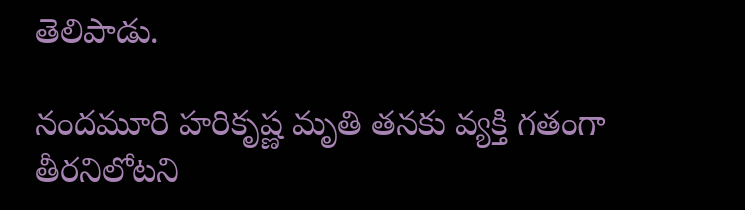తెలిపాడు.

నందమూరి హరికృష్ణ మృతి తనకు వ్యక్తి గతంగా తీరనిలోటని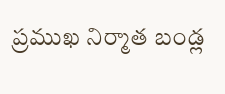ప్రముఖ నిర్మాత బండ్ల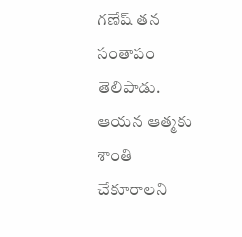గణేష్ తన సంతాపం తెలిపాడు. ఆయన ఆత్మకు శాంతి చేకూరాలని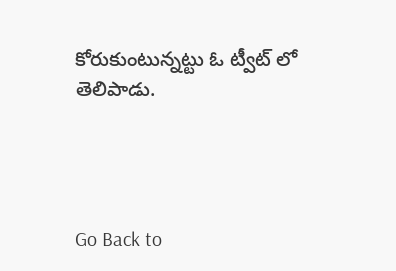కోరుకుంటున్నట్టు ఓ ట్వీట్ లో తెలిపాడు.




Go Back to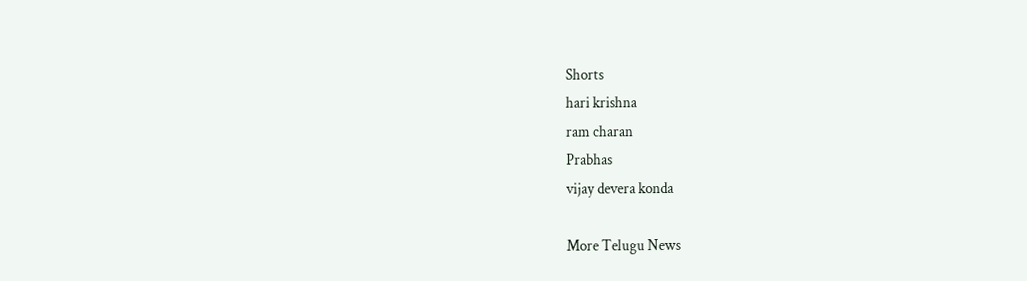Shorts
hari krishna
ram charan
Prabhas
vijay devera konda

More Telugu News